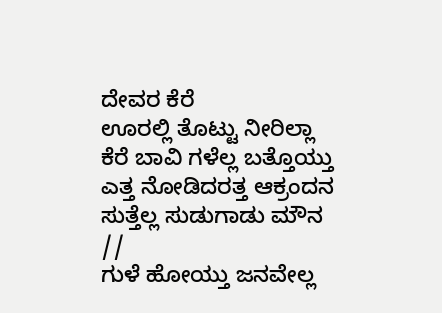ದೇವರ ಕೆರೆ
ಊರಲ್ಲಿ ತೊಟ್ಟು ನೀರಿಲ್ಲಾ
ಕೆರೆ ಬಾವಿ ಗಳೆಲ್ಲ ಬತ್ತೊಯ್ತು
ಎತ್ತ ನೋಡಿದರತ್ತ ಆಕ್ರಂದನ
ಸುತ್ತೆಲ್ಲ ಸುಡುಗಾಡು ಮೌನ //
ಗುಳೆ ಹೋಯ್ತು ಜನವೇಲ್ಲ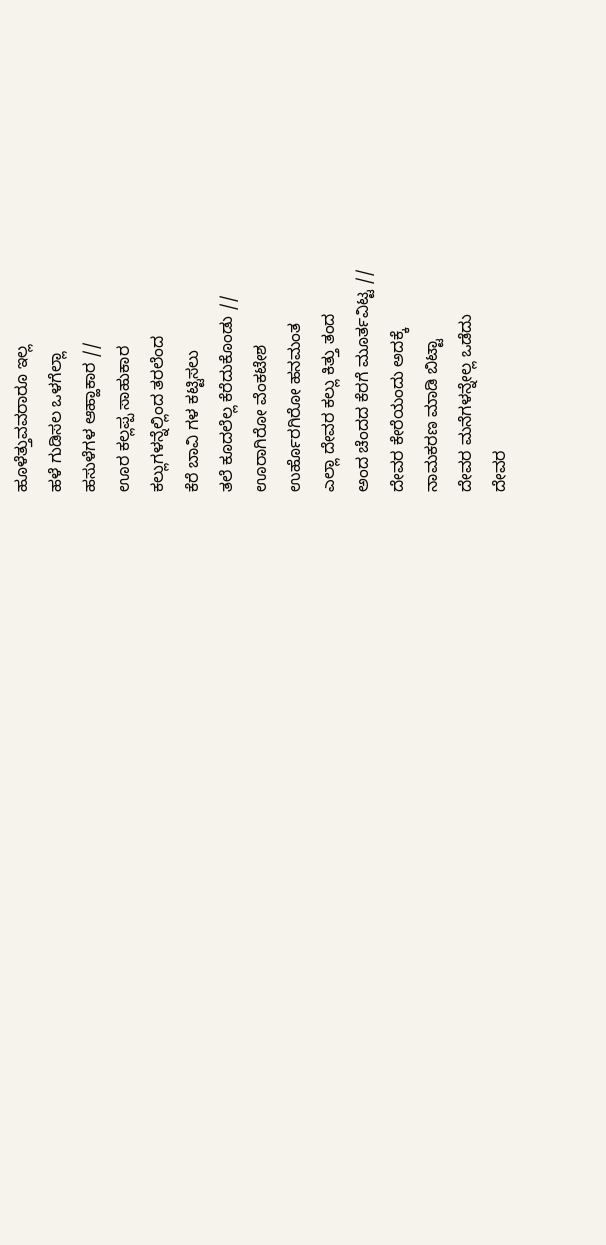ಹೂಳೆತ್ತುವವರಾರೂ ಇಲ್ಲ
ಹಳೆ ಗುಡಿಸಲ ಒಳಗೆಲ್ಲಾ
ಹಸುಳೆಗಳ ಆಹ್ಹಾಕಾರ //
ಊರ ಕಲ್ಲಪ್ಪ ಸಾಹುಕಾರ
ಕಲ್ಲುಗಳನ್ನೆಲ್ಲಿಂದ ತರಲೆಂದ
ಕೆರೆ ಬಾವಿ ಗಳ ಕಟ್ಟಿಸಲು
ತಲೆ ಕೂದಲೆಲ್ಲ ಕೆರೆದುಕೊಂಡು //
ಊರಾಗಿರೋ ವೆಂಕಟೇಶ
ಉರ್ಹೊರಗಿರೋ ಹನಮಂತ
ಎಲ್ಲಾ ದೇವರ ಕಲ್ಲು ಕಿತ್ತು ತಂದ
ಅಂದ ಚೆಂದದ ಕೆರಗೆ ಮೂರ್ತವಿಟ್ಟ //
ದೇವರ ಕೇರೆಯಂದು ಅದಕ್ಕೆ
ನಾಮಕರಣ ಮಾಡಿ ಬಿಟ್ಟಾ
ದೇವರ ಮನೆಗಳನ್ನೇಲ್ಲ ಒಡೆದು
ದೇವರ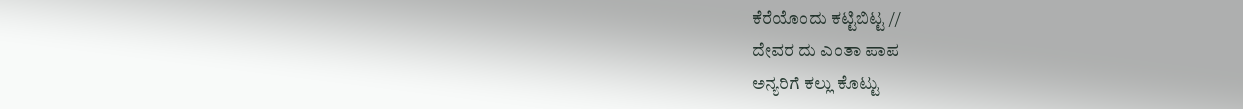ಕೆರೆಯೊಂದು ಕಟ್ಟಿಬಿಟ್ಟ //
ದೇವರ ದು ಎಂತಾ ಪಾಪ
ಅನ್ಯರಿಗೆ ಕಲ್ಲು ಕೊಟ್ಟು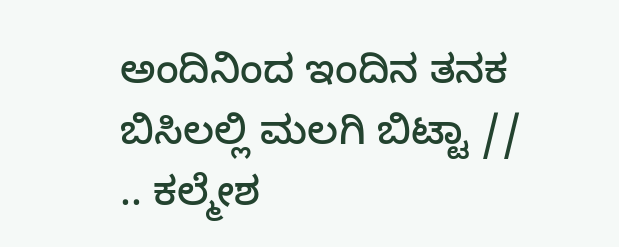ಅಂದಿನಿಂದ ಇಂದಿನ ತನಕ
ಬಿಸಿಲಲ್ಲಿ ಮಲಗಿ ಬಿಟ್ಟಾ //
.. ಕಲ್ಮೇಶ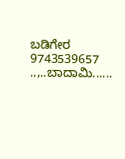ಬಡಿಗೇರ
9743539657
..,..ಬಾದಾಮಿ......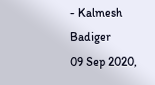- Kalmesh Badiger
09 Sep 2020,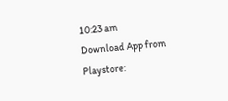10:23 am
Download App from Playstore: